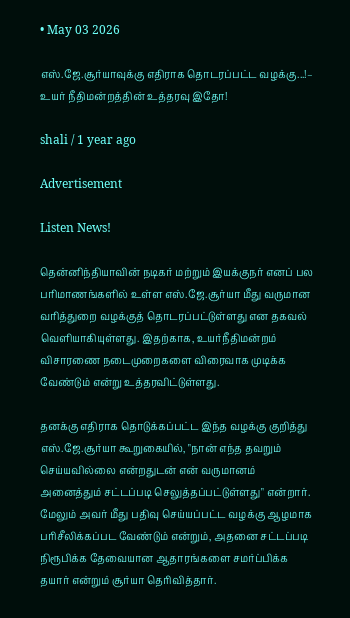• May 03 2026

எஸ்.ஜே.சூர்யாவுக்கு எதிராக தொடரப்பட்ட வழக்கு...!– உயர் நீதிமன்றத்தின் உத்தரவு இதோ!

shali / 1 year ago

Advertisement

Listen News!

தென்னிந்தியாவின் நடிகர் மற்றும் இயக்குநர் எனப் பல பரிமாணங்களில் உள்ள எஸ்.ஜே.சூர்யா மீது வருமான வரித்துறை வழக்குத் தொடரப்பட்டுள்ளது என தகவல் வெளியாகியுள்ளது. இதற்காக, உயர்நீதிமன்றம் விசாரணை நடைமுறைகளை விரைவாக முடிக்க வேண்டும் என்று உத்தரவிட்டுள்ளது.

தனக்கு எதிராக தொடுக்கப்பட்ட இந்த வழக்கு குறித்து எஸ்.ஜே.சூர்யா கூறுகையில், "நான் எந்த தவறும் செய்யவில்லை என்றதுடன் என் வருமானம் அனைத்தும் சட்டப்படி செலுத்தப்பட்டுள்ளது" என்றார். மேலும் அவர் மீது பதிவு செய்யப்பட்ட வழக்கு ஆழமாக பரிசீலிக்கப்பட வேண்டும் என்றும், அதனை சட்டப்படி நிரூபிக்க தேவையான ஆதாரங்களை சமர்ப்பிக்க தயார் என்றும் சூர்யா தெரிவித்தார்.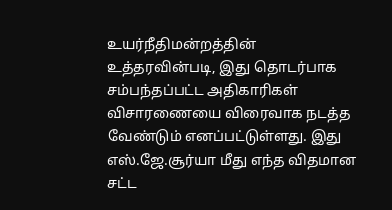உயர்நீதிமன்றத்தின் உத்தரவின்படி, இது தொடர்பாக சம்பந்தப்பட்ட அதிகாரிகள் விசாரணையை விரைவாக நடத்த வேண்டும் எனப்பட்டுள்ளது. இது எஸ்.ஜே.சூர்யா மீது எந்த விதமான சட்ட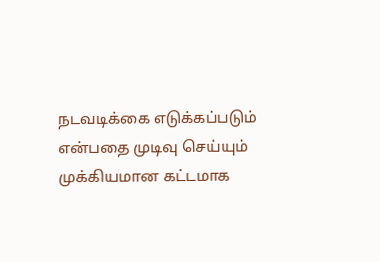நடவடிக்கை எடுக்கப்படும் என்பதை முடிவு செய்யும் முக்கியமான கட்டமாக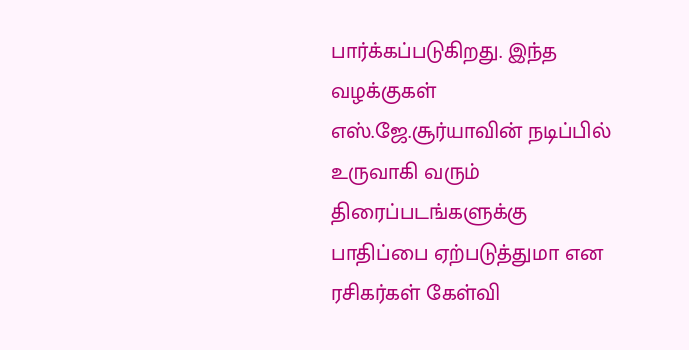பார்க்கப்படுகிறது. இந்த வழக்குகள் எஸ்.ஜே.சூர்யாவின் நடிப்பில் உருவாகி வரும் திரைப்படங்களுக்கு பாதிப்பை ஏற்படுத்துமா என ரசிகர்கள் கேள்வி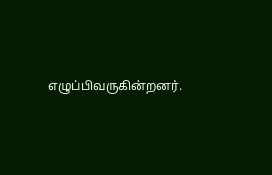எழுப்பிவருகின்றனர்.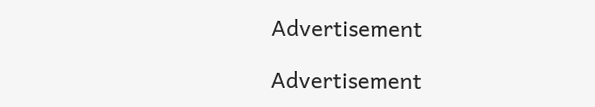Advertisement

Advertisement